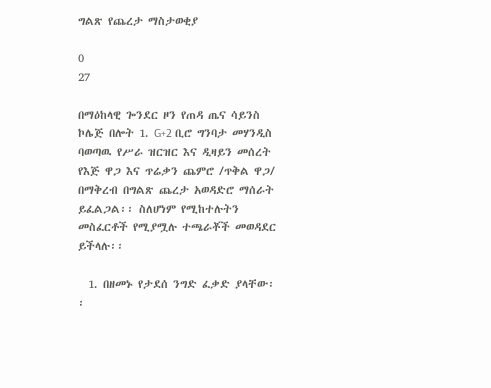ግልጽ የጨረታ ማስታወቂያ

0
27

በማዕከላዊ ጐንደር ዞን የጠዳ ጤና ሳይንስ ኮሌጅ በሎት 1. G+2 ቢሮ ግንባታ መሃንዲስ ባወጣዉ የሥራ ዝርዝር እና ዲዛይን መሰረት የእጅ ዋጋ እና ጥሬቃን ጨምሮ /ጥቅል ዋጋ/ በማቅረብ በግልጽ ጨረታ አወዳድሮ ማሰራት ይፈልጋል፡፡ ስለሆነም የሚከተሉትን መስፈርቶች የሚያሟሉ ተጫራቾች መወዳደር ይችላሉ፡፡

  1. በዘመኑ የታደሰ ንግድ ፈቃድ ያላቸው፡፡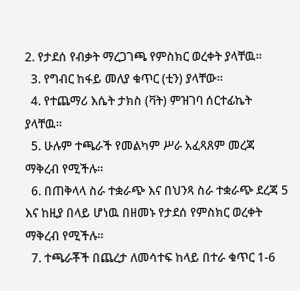2. የታደሰ የብቃት ማረጋገጫ የምስክር ወረቀት ያላቸዉ፡፡
  3. የግብር ከፋይ መለያ ቁጥር (ቲን) ያላቸው፡፡
  4. የተጨማሪ እሴት ታክስ (ቫት) ምዝገባ ሰርተፊኬት ያላቸዉ፡፡
  5. ሁሉም ተጫራች የመልካም ሥራ አፈጻጸም መረጃ ማቅረብ የሚችሉ፡፡
  6. በጠቅላላ ስራ ተቋራጭ እና በህንጻ ስራ ተቋራጭ ደረጃ 5 እና ከዚያ በላይ ሆነዉ በዘመኑ የታደሰ የምስክር ወረቀት ማቅረብ የሚችሉ፡፡
  7. ተጫራቾች በጨረታ ለመሳተፍ ከላይ በተራ ቁጥር 1-6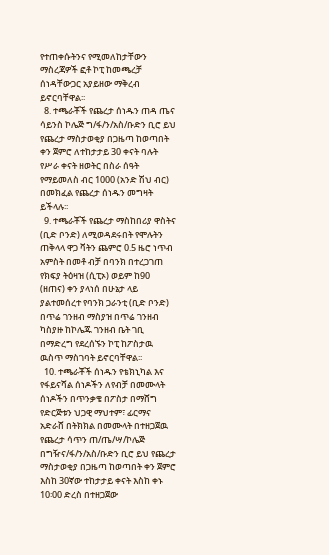የተጠቀሱትንና የሚመለከታቸውን ማስረጃዎች ፎቶ ኮፒ ከመጫረቻ ሰነዳቸውጋር አያይዘው ማቅረብ ይኖርባቸዋል፡፡
  8. ተጫራቾች የጨረታ ሰነዱን ጠዳ ጤና ሳይንስ ኮሌጅ ግ/ፋ/ን/አስ/ቡድን ቢሮ ይህ የጨረታ ማስታወቂያ በጋዜጣ ከወጣበት ቀን ጀምሮ ለተከታታይ 30 ቀናት ባሉት የሥራ ቀናት ዘወትር በስራ ሰዓት የማይመለስ ብር 1000 (አንድ ሽህ ብር) በመክፈል የጨረታ ሰነዱን መግዛት ይችላሉ፡፡
  9. ተጫራቾች የጨረታ ማስከበሪያ ዋስትና (ቢድ ቦንድ) ለሚወዳደሩበት የሞሉትን ጠቅላላ ዋጋ ቫትን ጨምሮ 0.5 ዜሮ ነጥብ አምስት በመቶ ብቻ በባንክ በተረጋገጠ የክፍያ ትዕዛዝ (ሲፒኦ) ወይም ከ90 (ዘጠና) ቀን ያላነሰ በሁኔታ ላይ ያልተመሰረተ የባንክ ጋራንቲ (ቢድ ቦንድ) በጥሬ ገንዘብ ማስያዝ በጥሬ ገንዘብ ካስያዙ ከኮሌጁ ገንዘብ ቤት ገቢ በማድረግ የደረሰኙን ኮፒ ከፖስታዉ ዉስጥ ማስገባት ይኖርባቸዋል፡፡
  10. ተጫራቾች ሰነዱን የቴክኒካል እና የፋይናሻል ሰነዶችን ለየብቻ በመሙላት ሰነዶችን በጥንቃቄ በፖስታ በማሸግ የድርጅቱን ህጋዊ ማህተም፣ ፊርማና አድራሸ በትክክል በመሙላት በተዘጋጀዉ የጨረታ ሳጥን ጠ/ጤ/ሣ/ኮሌጅ በግዥና/ፋ/ን/አስ/ቡድን ቢሮ ይህ የጨረታ ማስታወቂያ በጋዜጣ ከወጣበት ቀን ጀምሮ እስከ 30ኛው ተከታታይ ቀናት እስከ ቀኑ 10፡00 ድረስ በተዘጋጀው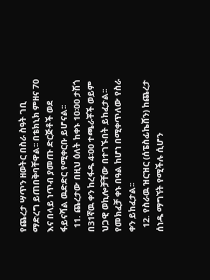የጨረታ ሣጥን ዘወትር በስራ ስዓት ገቢ ማድረግ ይጠበቅባቸዋል፡፡ በቴክኒክ ምዘና 70 እና በላይ ነጥብ ያመጡ ድርጅቶች ወደ ፋይናሻል ዉድድር የሚቀርቡ ይሆናል፡፡
  11. ጨረታው በዚህ ዕለት ከቀኑ 10፡00 ታሽጎ በ31ኛዉ ቀን ከረፋዱ 4፡00 ተጫራቾች ወይም ህጋዊ ወኪሎቻቸው በተገኙበት ይከፈታል፡፡ የመክፈቻ ቀኑ በዓል ከሆነ በሚቀጥለው የስራ ቀን ይከፈታል፡፡
  12. የስራዉ ዝርዝር (ሰፔስፊኬሸን) ከጨረታ ሰነዱ ማግኘት የሚችሉ ሲሆን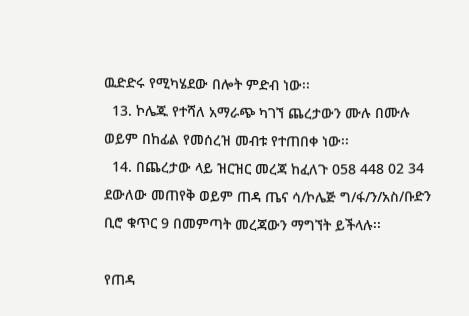ዉድድሩ የሚካሄደው በሎት ምድብ ነው፡፡
  13. ኮሌጁ የተሻለ አማራጭ ካገኘ ጨረታውን ሙሉ በሙሉ ወይም በከፊል የመሰረዝ መብቱ የተጠበቀ ነው፡፡
  14. በጨረታው ላይ ዝርዝር መረጃ ከፈለጉ 058 448 02 34 ደውለው መጠየቅ ወይም ጠዳ ጤና ሳ/ኮሌጅ ግ/ፋ/ን/አስ/ቡድን ቢሮ ቁጥር 9 በመምጣት መረጃውን ማግኘት ይችላሉ፡፡

የጠዳ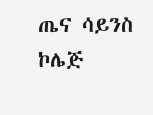ጤና ሳይንስ ኮሌጅ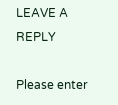LEAVE A REPLY

Please enter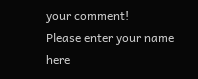your comment!
Please enter your name here